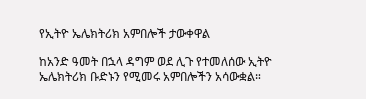የኢትዮ ኤሌክትሪክ አምበሎች ታውቀዋል

ከአንድ ዓመት በኋላ ዳግም ወደ ሊጉ የተመለሰው ኢትዮ ኤሌክትሪክ ቡድኑን የሚመሩ አምበሎችን አሳውቋል።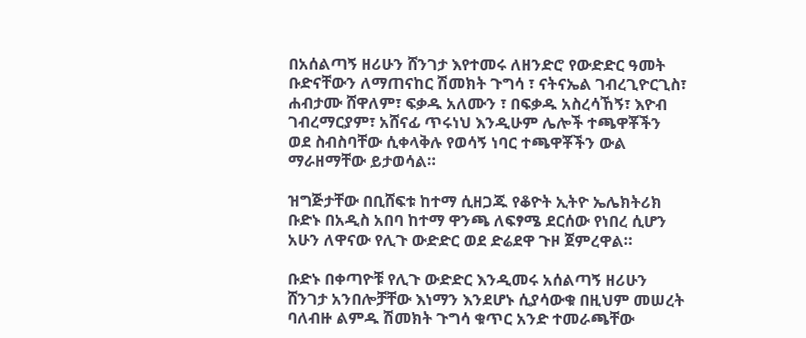በአሰልጣኝ ዘሪሁን ሸንገታ እየተመሩ ለዘንድሮ የውድድር ዓመት ቡድናቸውን ለማጠናከር ሽመክት ጉግሳ ፣ ናትናኤል ገብረጊዮርጊስ፣ ሐብታሙ ሸዋለም፣ ፍቃዱ አለሙን ፣ በፍቃዱ አስረሳኸኝ፣ እዮብ ገብረማርያም፣ አሸናፊ ጥሩነህ እንዲሁም ሌሎች ተጫዋቾችን ወደ ስብስባቸው ሲቀላቅሉ የወሳኝ ነባር ተጫዋቾችን ውል ማራዘማቸው ይታወሳል።

ዝግጅታቸው በቢሸፍቱ ከተማ ሲዘጋጁ የቆዮት ኢትዮ ኤሌክትሪክ ቡድኑ በአዲስ አበባ ከተማ ዋንጫ ለፍፃሜ ደርሰው የነበረ ሲሆን አሁን ለዋናው የሊጉ ውድድር ወደ ድሬደዋ ጉዞ ጀምረዋል።

ቡድኑ በቀጣዮቹ የሊጉ ውድድር እንዲመሩ አሰልጣኝ ዘሪሁን ሸንገታ አንበሎቻቸው እነማን እንደሆኑ ሲያሳውቁ በዚህም መሠረት ባለብዙ ልምዱ ሽመክት ጉግሳ ቁጥር አንድ ተመራጫቸው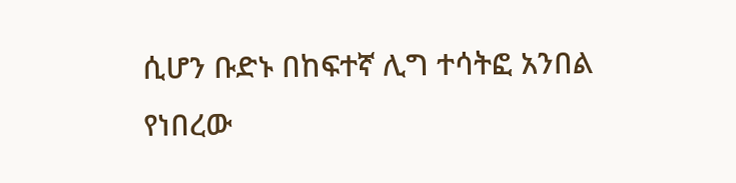ሲሆን ቡድኑ በከፍተኛ ሊግ ተሳትፎ አንበል የነበረው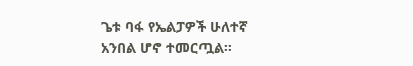ጌቱ ባፋ የኤልፓዎች ሁለተኛ አንበል ሆኖ ተመርጧል።